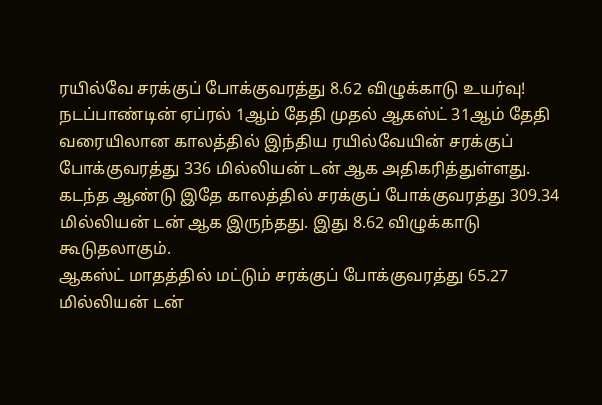ரயில்வே சரக்குப் போக்குவரத்து 8.62 விழுக்காடு உயர்வு!
நடப்பாண்டின் ஏப்ரல் 1ஆம் தேதி முதல் ஆகஸ்ட் 31ஆம் தேதி வரையிலான காலத்தில் இந்திய ரயில்வேயின் சரக்குப் போக்குவரத்து 336 மில்லியன் டன் ஆக அதிகரித்துள்ளது. கடந்த ஆண்டு இதே காலத்தில் சரக்குப் போக்குவரத்து 309.34 மில்லியன் டன் ஆக இருந்தது. இது 8.62 விழுக்காடு கூடுதலாகும்.
ஆகஸ்ட் மாதத்தில் மட்டும் சரக்குப் போக்குவரத்து 65.27 மில்லியன் டன்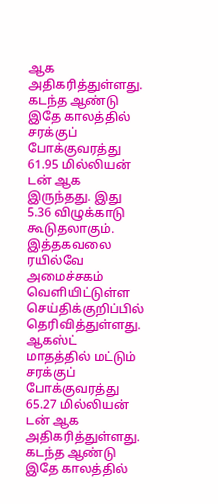ஆக அதிகரித்துள்ளது. கடந்த ஆண்டு இதே காலத்தில் சரக்குப் போக்குவரத்து 61.95 மில்லியன் டன் ஆக இருந்தது. இது 5.36 விழுக்காடு கூடுதலாகும்.
இத்தகவலை ரயில்வே அமைச்சகம் வெளியிட்டுள்ள செய்திக்குறிப்பில் தெரிவித்துள்ளது.
ஆகஸ்ட் மாதத்தில் மட்டும் சரக்குப் போக்குவரத்து 65.27 மில்லியன் டன் ஆக அதிகரித்துள்ளது. கடந்த ஆண்டு இதே காலத்தில்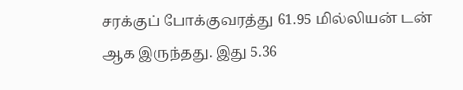சரக்குப் போக்குவரத்து 61.95 மில்லியன் டன் ஆக இருந்தது. இது 5.36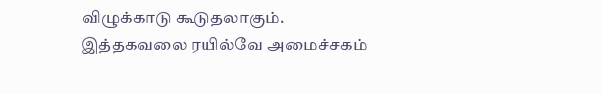விழுக்காடு கூடுதலாகும்.
இத்தகவலை ரயில்வே அமைச்சகம்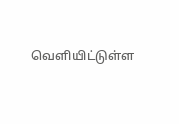வெளியிட்டுள்ள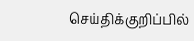செய்திக்குறிப்பில்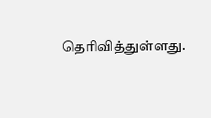தெரிவித்துள்ளது.